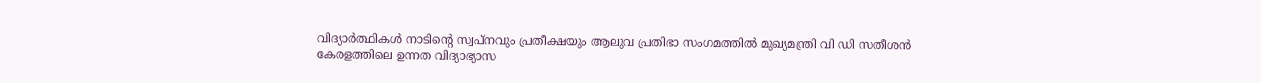വിദ്യാർത്ഥികൾ നാടിന്റെ സ്വപ്നവും പ്രതീക്ഷയും ആലുവ പ്രതിഭാ സംഗമത്തിൽ മുഖ്യമന്ത്രി വി ഡി സതീശൻ
കേരളത്തിലെ ഉന്നത വിദ്യാഭ്യാസ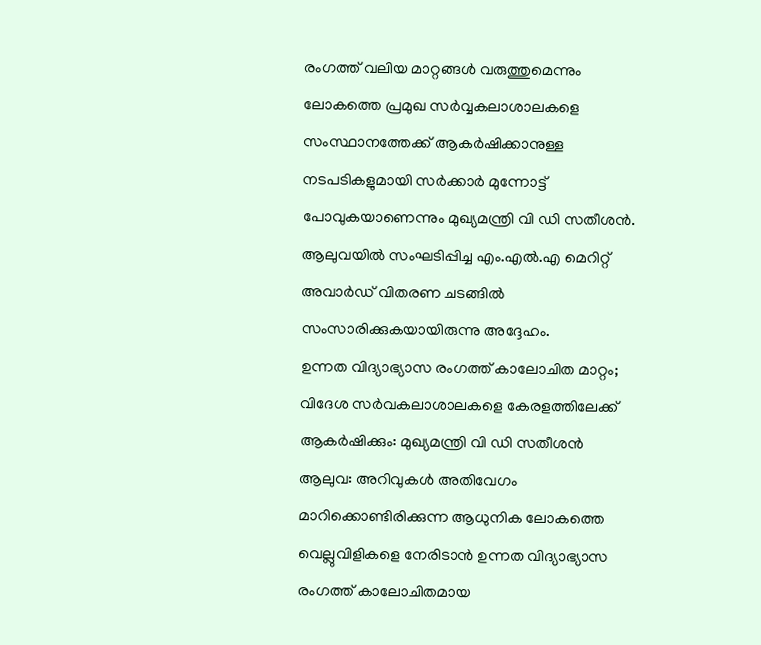രംഗത്ത് വലിയ മാറ്റങ്ങൾ വരുത്തുമെന്നും ലോകത്തെ പ്രമുഖ സർവ്വകലാശാലകളെ സംസ്ഥാനത്തേക്ക് ആകർഷിക്കാനുള്ള നടപടികളുമായി സർക്കാർ മുന്നോട്ട് പോവുകയാണെന്നും മുഖ്യമന്ത്രി വി ഡി സതീശൻ. ആലുവയിൽ സംഘടിപ്പിച്ച എം.എൽ.എ മെറിറ്റ് അവാർഡ് വിതരണ ചടങ്ങിൽ സംസാരിക്കുകയായിരുന്നു അദ്ദേഹം.
ഉന്നത വിദ്യാഭ്യാസ രംഗത്ത് കാലോചിത മാറ്റം; വിദേശ സർവകലാശാലകളെ കേരളത്തിലേക്ക് ആകർഷിക്കും: മുഖ്യമന്ത്രി വി ഡി സതീശൻ
ആലുവ: അറിവുകൾ അതിവേഗം മാറിക്കൊണ്ടിരിക്കുന്ന ആധുനിക ലോകത്തെ വെല്ലുവിളികളെ നേരിടാൻ ഉന്നത വിദ്യാഭ്യാസ രംഗത്ത് കാലോചിതമായ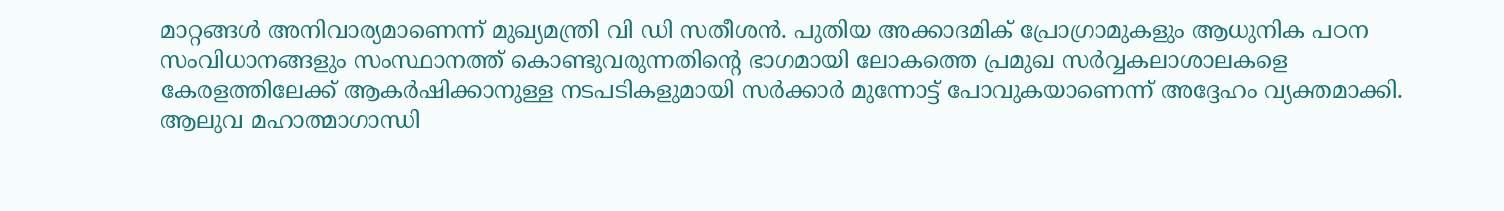മാറ്റങ്ങൾ അനിവാര്യമാണെന്ന് മുഖ്യമന്ത്രി വി ഡി സതീശൻ. പുതിയ അക്കാദമിക് പ്രോഗ്രാമുകളും ആധുനിക പഠന സംവിധാനങ്ങളും സംസ്ഥാനത്ത് കൊണ്ടുവരുന്നതിന്റെ ഭാഗമായി ലോകത്തെ പ്രമുഖ സർവ്വകലാശാലകളെ കേരളത്തിലേക്ക് ആകർഷിക്കാനുള്ള നടപടികളുമായി സർക്കാർ മുന്നോട്ട് പോവുകയാണെന്ന് അദ്ദേഹം വ്യക്തമാക്കി. ആലുവ മഹാത്മാഗാന്ധി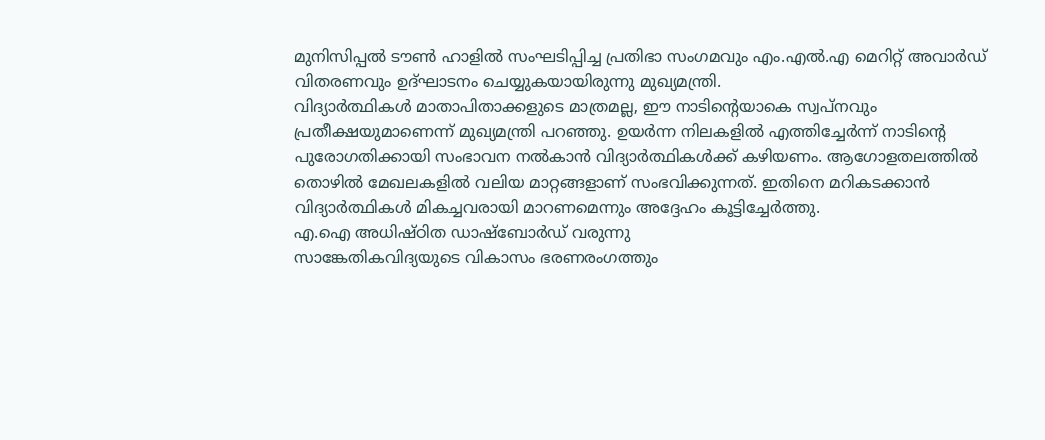മുനിസിപ്പൽ ടൗൺ ഹാളിൽ സംഘടിപ്പിച്ച പ്രതിഭാ സംഗമവും എം.എൽ.എ മെറിറ്റ് അവാർഡ് വിതരണവും ഉദ്ഘാടനം ചെയ്യുകയായിരുന്നു മുഖ്യമന്ത്രി.
വിദ്യാർത്ഥികൾ മാതാപിതാക്കളുടെ മാത്രമല്ല, ഈ നാടിന്റെയാകെ സ്വപ്നവും പ്രതീക്ഷയുമാണെന്ന് മുഖ്യമന്ത്രി പറഞ്ഞു. ഉയർന്ന നിലകളിൽ എത്തിച്ചേർന്ന് നാടിന്റെ പുരോഗതിക്കായി സംഭാവന നൽകാൻ വിദ്യാർത്ഥികൾക്ക് കഴിയണം. ആഗോളതലത്തിൽ തൊഴിൽ മേഖലകളിൽ വലിയ മാറ്റങ്ങളാണ് സംഭവിക്കുന്നത്. ഇതിനെ മറികടക്കാൻ വിദ്യാർത്ഥികൾ മികച്ചവരായി മാറണമെന്നും അദ്ദേഹം കൂട്ടിച്ചേർത്തു.
എ.ഐ അധിഷ്ഠിത ഡാഷ്ബോർഡ് വരുന്നു
സാങ്കേതികവിദ്യയുടെ വികാസം ഭരണരംഗത്തും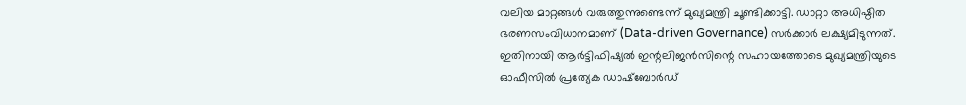വലിയ മാറ്റങ്ങൾ വരുത്തുന്നുണ്ടെന്ന് മുഖ്യമന്ത്രി ചൂണ്ടിക്കാട്ടി. ഡാറ്റാ അധിഷ്ഠിത ഭരണസംവിധാനമാണ് (Data-driven Governance) സർക്കാർ ലക്ഷ്യമിടുന്നത്. ഇതിനായി ആർട്ടിഫിഷ്യൽ ഇന്റലിജൻസിന്റെ സഹായത്തോടെ മുഖ്യമന്ത്രിയുടെ ഓഫീസിൽ പ്രത്യേക ഡാഷ്ബോർഡ്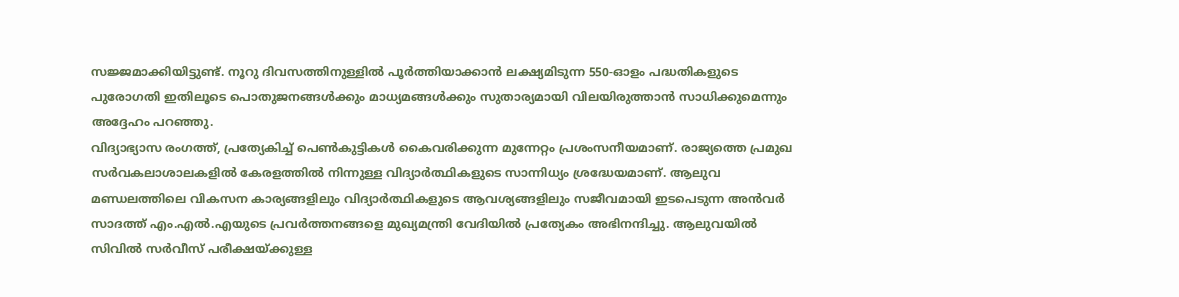സജ്ജമാക്കിയിട്ടുണ്ട്. നൂറു ദിവസത്തിനുള്ളിൽ പൂർത്തിയാക്കാൻ ലക്ഷ്യമിടുന്ന 550-ഓളം പദ്ധതികളുടെ പുരോഗതി ഇതിലൂടെ പൊതുജനങ്ങൾക്കും മാധ്യമങ്ങൾക്കും സുതാര്യമായി വിലയിരുത്താൻ സാധിക്കുമെന്നും അദ്ദേഹം പറഞ്ഞു.
വിദ്യാഭ്യാസ രംഗത്ത്, പ്രത്യേകിച്ച് പെൺകുട്ടികൾ കൈവരിക്കുന്ന മുന്നേറ്റം പ്രശംസനീയമാണ്. രാജ്യത്തെ പ്രമുഖ സർവകലാശാലകളിൽ കേരളത്തിൽ നിന്നുള്ള വിദ്യാർത്ഥികളുടെ സാന്നിധ്യം ശ്രദ്ധേയമാണ്. ആലുവ മണ്ഡലത്തിലെ വികസന കാര്യങ്ങളിലും വിദ്യാർത്ഥികളുടെ ആവശ്യങ്ങളിലും സജീവമായി ഇടപെടുന്ന അൻവർ സാദത്ത് എം.എൽ.എയുടെ പ്രവർത്തനങ്ങളെ മുഖ്യമന്ത്രി വേദിയിൽ പ്രത്യേകം അഭിനന്ദിച്ചു. ആലുവയിൽ സിവിൽ സർവീസ് പരീക്ഷയ്ക്കുള്ള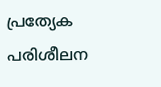പ്രത്യേക പരിശീലന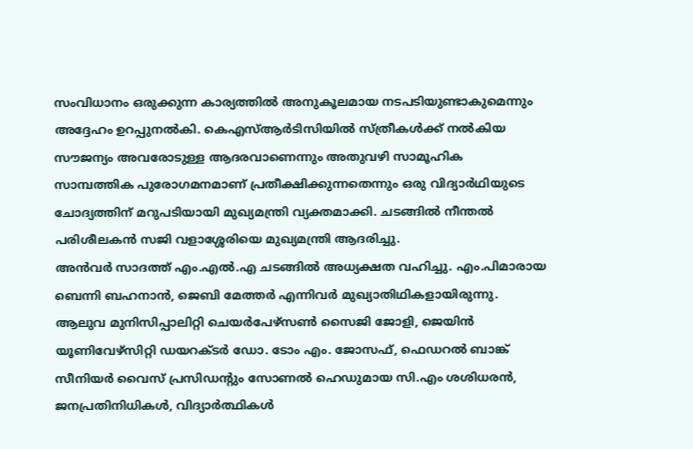സംവിധാനം ഒരുക്കുന്ന കാര്യത്തിൽ അനുകൂലമായ നടപടിയുണ്ടാകുമെന്നും അദ്ദേഹം ഉറപ്പുനൽകി. കെഎസ്ആർടിസിയിൽ സ്ത്രീകൾക്ക് നൽകിയ സൗജന്യം അവരോടുള്ള ആദരവാണെന്നും അതുവഴി സാമൂഹിക സാമ്പത്തിക പുരോഗമനമാണ് പ്രതീക്ഷിക്കുന്നതെന്നും ഒരു വിദ്യാർഥിയുടെ ചോദ്യത്തിന് മറുപടിയായി മുഖ്യമന്ത്രി വ്യക്തമാക്കി. ചടങ്ങിൽ നീന്തൽ പരിശീലകൻ സജി വളാശ്ശേരിയെ മുഖ്യമന്ത്രി ആദരിച്ചു.
അൻവർ സാദത്ത് എം.എൽ.എ ചടങ്ങിൽ അധ്യക്ഷത വഹിച്ചു. എം.പിമാരായ ബെന്നി ബഹനാൻ, ജെബി മേത്തർ എന്നിവർ മുഖ്യാതിഥികളായിരുന്നു. ആലുവ മുനിസിപ്പാലിറ്റി ചെയർപേഴ്സൺ സൈജി ജോളി, ജെയിൻ യൂണിവേഴ്സിറ്റി ഡയറക്ടർ ഡോ. ടോം എം. ജോസഫ്, ഫെഡറൽ ബാങ്ക് സീനിയർ വൈസ് പ്രസിഡന്റും സോണൽ ഹെഡുമായ സി.എം ശശിധരൻ, ജനപ്രതിനിധികൾ, വിദ്യാർത്ഥികൾ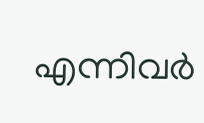എന്നിവർ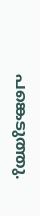പങ്കെടുത്തു.